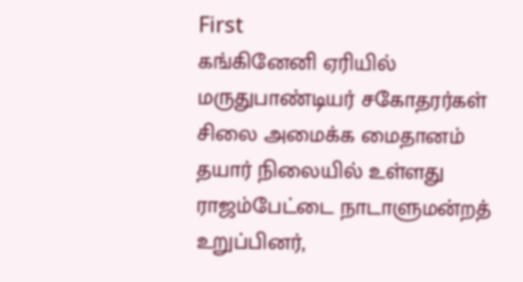First
கங்கினேனி ஏரியில் மருதுபாண்டியர் சகோதரர்கள் சிலை அமைக்க மைதானம் தயார் நிலையில் உள்ளது
ராஜம்பேட்டை நாடாளுமன்றத் உறுப்பினர்,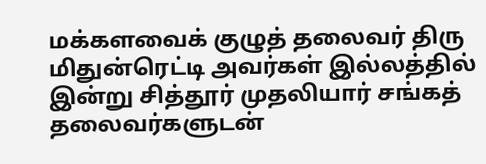மக்களவைக் குழுத் தலைவர் திரு மிதுன்ரெட்டி அவர்கள் இல்லத்தில் இன்று சித்தூர் முதலியார் சங்கத் தலைவர்களுடன்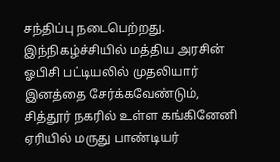சந்திப்பு நடைபெற்றது. இந்நிகழ்ச்சியில் மத்திய அரசின் ஓபிசி பட்டியலில் முதலியார் இனத்தை சேர்க்கவேண்டும், சித்தூர் நகரில் உள்ள கங்கினேனி ஏரியில் மருது பாண்டியர்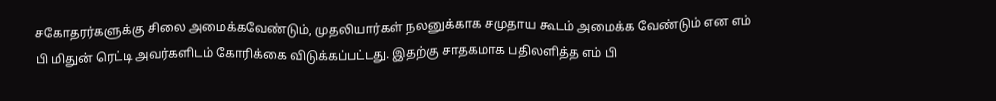சகோதரர்களுக்கு சிலை அமைக்கவேண்டும், முதலியார்கள் நலனுக்காக சமுதாய கூடம் அமைக்க வேண்டும் என எம் பி மிதுன் ரெட்டி அவர்களிடம் கோரிக்கை விடுக்கப்பட்டது. இதற்கு சாதகமாக பதிலளித்த எம் பி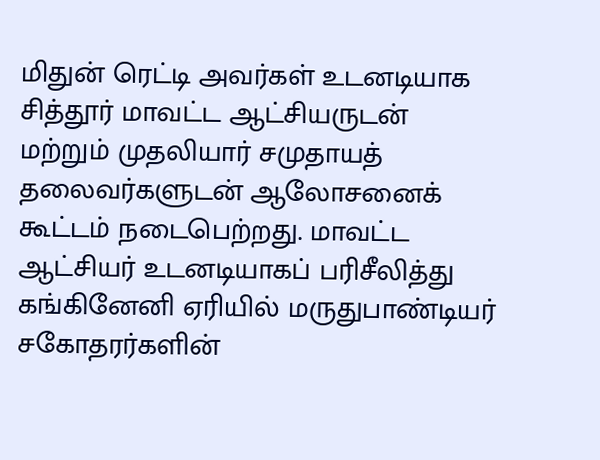மிதுன் ரெட்டி அவர்கள் உடனடியாக சித்தூர் மாவட்ட ஆட்சியருடன் மற்றும் முதலியார் சமுதாயத் தலைவர்களுடன் ஆலோசனைக் கூட்டம் நடைபெற்றது. மாவட்ட ஆட்சியர் உடனடியாகப் பரிசீலித்து கங்கினேனி ஏரியில் மருதுபாண்டியர் சகோதரர்களின்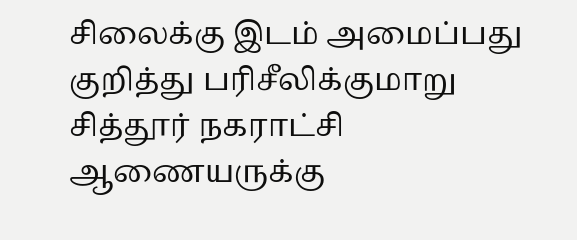சிலைக்கு இடம் அமைப்பது குறித்து பரிசீலிக்குமாறு சித்தூர் நகராட்சி ஆணையருக்கு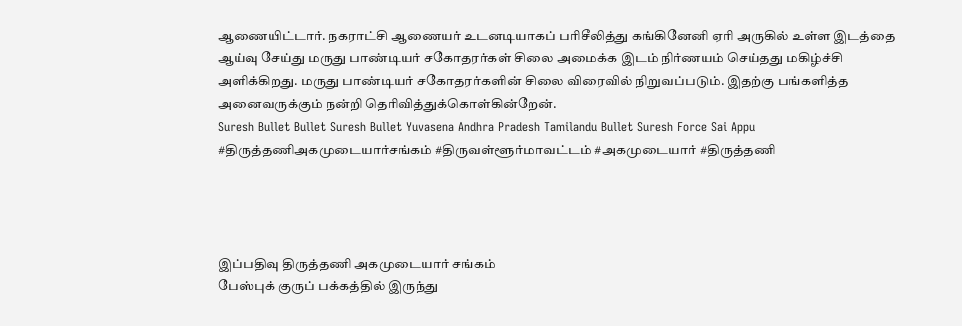ஆணையிட்டார். நகராட்சி ஆணையர் உடனடியாகப் பரிசீலித்து கங்கினேனி ஏரி அருகில் உள்ள இடத்தை ஆய்வு சேய்து மருது பாண்டியர் சகோதரர்கள் சிலை அமைக்க இடம் நிர்ணயம் செய்தது மகிழ்ச்சி அளிக்கிறது. மருது பாண்டியர் சகோதரர்களின் சிலை விரைவில் நிறுவப்படும். இதற்கு பங்களித்த அனைவருக்கும் நன்றி தெரிவித்துக்கொள்கின்றேன்.
Suresh Bullet Bullet Suresh Bullet Yuvasena Andhra Pradesh Tamilandu Bullet Suresh Force Sai Appu
#திருத்தணிஅகமுடையார்சங்கம் #திருவள்ளூர்மாவட்டம் #அகமுடையார் #திருத்தணி




இப்பதிவு திருத்தணி அகமுடையார் சங்கம்
பேஸ்புக் குருப் பக்கத்தில் இருந்து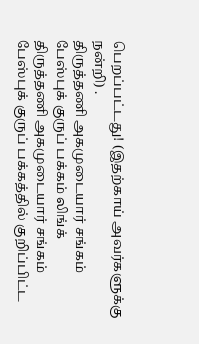பெறப்பட்டது! (இதற்காய் அவர்களுக்கு நன்றி) .
திருத்தணி அகமுடையார் சங்கம்
பேஸ்புக் குருப் பக்கம் லிங்க்
திருத்தணி அகமுடையார் சங்கம் பேஸ்புக் குருப் பக்கத்தில் குறிப்பிட்ட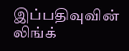இப்பதிவுவின் லிங்க்